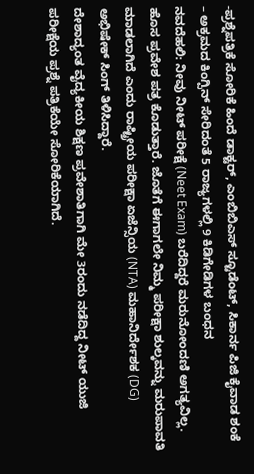-ಪ್ರಶ್ನೆಪತ್ರಿಕೆ ಸೋರಿಕೆ ಹಿಂದೆ ಡಾಕ್ಟರ್, ಎಂಬಿಬಿಎಸ್ ಸ್ಟೂಡೆಂಟ್, ಸಿಕಾರ್ನ ಪಿಜಿ ಕೈವಾಡ ಶಂಕೆ
– ಅಕ್ರಮದ ಕಿಂಗ್ಪಿನ್ ಸೇರಿದಂತೆ 5 ರಾಜ್ಯಗಳಲ್ಲಿ 9 ಕಿಡಿಗೇಡಿಗಳ ಬಂಧನ
ನವದೆಹಲಿ: ನೀವು ನೀಟ್ ಪರೀಕ್ಷೆ (Neet Exam) ಬರೆದಿದ್ದರೆ ಮರುನೋಂದಣಿ ಅಗತ್ಯವಿಲ್ಲ. ಹೊಸ ಪ್ರವೇಶ ಪತ್ರ ಕೊಡುತ್ತಾರೆ. ಜೊತೆಗೆ ಈಗಾಗಲೇ ನಿಮ್ಮ ಪರೀಕ್ಷಾ ಶುಲ್ಕವನ್ನು ಮರುಪಾವತಿ ಮಾಡಲಾಗಿದೆ ಎಂದು ರಾಷ್ಟ್ರೀಯ ಪರೀಕ್ಷಾ ಏಜೆನ್ಸಿಯ (NTA) ಮಹಾನಿರ್ದೇಶಕ (DG) ಅಭಿಷೇಕ್ ಸಿಂಗ್ ತಿಳಿಸಿದ್ದಾರೆ.
ದೇಶಾದ್ಯಂತ ವೈದ್ಯಕೀಯ ಶಿಕ್ಷಣ ಪ್ರವೇಶಾತಿಗಾಗಿ ಮೇ 3ರಂದು ನಡೆದಿದ್ದ ನೀಟ್ ಯುಜಿ ಪರೀಕ್ಷೆಯ ಪ್ರಶ್ನೆ ಪತ್ರಿಕೆಯೇ ಸೋರಿಕೆಯಾಗಿದೆ.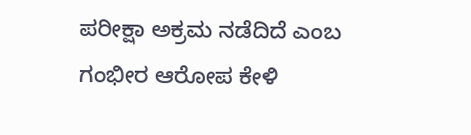ಪರೀಕ್ಷಾ ಅಕ್ರಮ ನಡೆದಿದೆ ಎಂಬ ಗಂಭೀರ ಆರೋಪ ಕೇಳಿ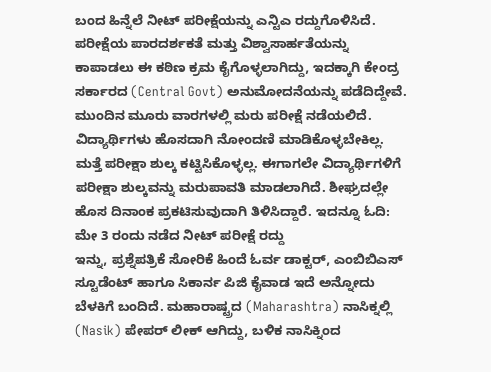ಬಂದ ಹಿನ್ನೆಲೆ ನೀಟ್ ಪರೀಕ್ಷೆಯನ್ನು ಎನ್ಟಿಎ ರದ್ದುಗೊಳಿಸಿದೆ. ಪರೀಕ್ಷೆಯ ಪಾರದರ್ಶಕತೆ ಮತ್ತು ವಿಶ್ವಾಸಾರ್ಹತೆಯನ್ನು ಕಾಪಾಡಲು ಈ ಕಠಿಣ ಕ್ರಮ ಕೈಗೊಳ್ಳಲಾಗಿದ್ದು, ಇದಕ್ಕಾಗಿ ಕೇಂದ್ರ ಸರ್ಕಾರದ (Central Govt) ಅನುಮೋದನೆಯನ್ನು ಪಡೆದಿದ್ದೇವೆ. ಮುಂದಿನ ಮೂರು ವಾರಗಳಲ್ಲಿ ಮರು ಪರೀಕ್ಷೆ ನಡೆಯಲಿದೆ. ವಿದ್ಯಾರ್ಥಿಗಳು ಹೊಸದಾಗಿ ನೋಂದಣಿ ಮಾಡಿಕೊಳ್ಳಬೇಕಿಲ್ಲ. ಮತ್ತೆ ಪರೀಕ್ಷಾ ಶುಲ್ಕ ಕಟ್ಟಿಸಿಕೊಳ್ಳಲ್ಲ. ಈಗಾಗಲೇ ವಿದ್ಯಾರ್ಥಿಗಳಿಗೆ ಪರೀಕ್ಷಾ ಶುಲ್ಕವನ್ನು ಮರುಪಾವತಿ ಮಾಡಲಾಗಿದೆ. ಶೀಘ್ರದಲ್ಲೇ ಹೊಸ ದಿನಾಂಕ ಪ್ರಕಟಿಸುವುದಾಗಿ ತಿಳಿಸಿದ್ದಾರೆ. ಇದನ್ನೂ ಓದಿ: ಮೇ 3 ರಂದು ನಡೆದ ನೀಟ್ ಪರೀಕ್ಷೆ ರದ್ದು
ಇನ್ನು, ಪ್ರಶ್ನೆಪತ್ರಿಕೆ ಸೋರಿಕೆ ಹಿಂದೆ ಓರ್ವ ಡಾಕ್ಟರ್, ಎಂಬಿಬಿಎಸ್ ಸ್ಟೂಡೆಂಟ್ ಹಾಗೂ ಸಿಕಾರ್ನ ಪಿಜಿ ಕೈವಾಡ ಇದೆ ಅನ್ನೋದು ಬೆಳಕಿಗೆ ಬಂದಿದೆ. ಮಹಾರಾಷ್ಟ್ರದ (Maharashtra) ನಾಸಿಕ್ನಲ್ಲಿ (Nasik) ಪೇಪರ್ ಲೀಕ್ ಆಗಿದ್ದು, ಬಳಿಕ ನಾಸಿಕ್ನಿಂದ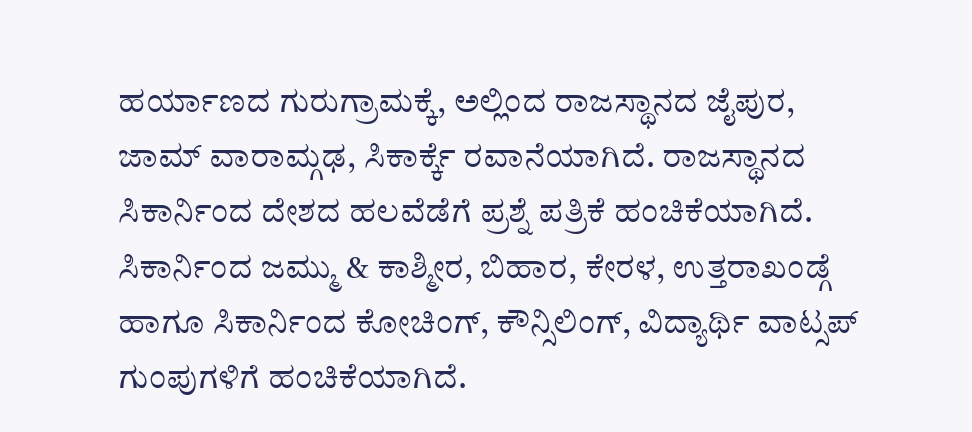ಹರ್ಯಾಣದ ಗುರುಗ್ರಾಮಕ್ಕೆ, ಅಲ್ಲಿಂದ ರಾಜಸ್ಥಾನದ ಜೈಪುರ, ಜಾಮ್ ವಾರಾಮ್ಗಢ, ಸಿಕಾರ್ಕ್ಕೆ ರವಾನೆಯಾಗಿದೆ. ರಾಜಸ್ಥಾನದ ಸಿಕಾರ್ನಿಂದ ದೇಶದ ಹಲವೆಡೆಗೆ ಪ್ರಶ್ನೆ ಪತ್ರಿಕೆ ಹಂಚಿಕೆಯಾಗಿದೆ. ಸಿಕಾರ್ನಿಂದ ಜಮ್ಮು & ಕಾಶ್ಮೀರ, ಬಿಹಾರ, ಕೇರಳ, ಉತ್ತರಾಖಂಡ್ಗೆ ಹಾಗೂ ಸಿಕಾರ್ನಿಂದ ಕೋಚಿಂಗ್, ಕೌನ್ಸಿಲಿಂಗ್, ವಿದ್ಯಾರ್ಥಿ ವಾಟ್ಸಪ್ ಗುಂಪುಗಳಿಗೆ ಹಂಚಿಕೆಯಾಗಿದೆ.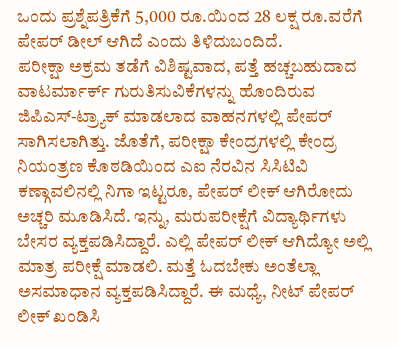ಒಂದು ಪ್ರಶ್ನೆಪತ್ರಿಕೆಗೆ 5,000 ರೂ.ಯಿಂದ 28 ಲಕ್ಷ ರೂ.ವರೆಗೆ ಪೇಪರ್ ಡೀಲ್ ಆಗಿದೆ ಎಂದು ತಿಳಿದುಬಂದಿದೆ.
ಪರೀಕ್ಷಾ ಅಕ್ರಮ ತಡೆಗೆ ವಿಶಿಷ್ಟವಾದ, ಪತ್ತೆ ಹಚ್ಚಬಹುದಾದ ವಾಟರ್ಮಾರ್ಕ್ ಗುರುತಿಸುವಿಕೆಗಳನ್ನು ಹೊಂದಿರುವ ಜಿಪಿಎಸ್-ಟ್ರ್ಯಾಕ್ ಮಾಡಲಾದ ವಾಹನಗಳಲ್ಲಿ ಪೇಪರ್ ಸಾಗಿಸಲಾಗಿತ್ತು. ಜೊತೆಗೆ, ಪರೀಕ್ಷಾ ಕೇಂದ್ರಗಳಲ್ಲಿ ಕೇಂದ್ರ ನಿಯಂತ್ರಣ ಕೊಠಡಿಯಿಂದ ಎಐ ನೆರವಿನ ಸಿಸಿಟಿವಿ ಕಣ್ಗಾವಲಿನಲ್ಲಿ ನಿಗಾ ಇಟ್ಟರೂ, ಪೇಪರ್ ಲೀಕ್ ಆಗಿರೋದು ಅಚ್ಚರಿ ಮೂಡಿಸಿದೆ. ಇನ್ನು, ಮರುಪರೀಕ್ಷೆಗೆ ವಿದ್ಯಾರ್ಥಿಗಳು ಬೇಸರ ವ್ಯಕ್ತಪಡಿಸಿದ್ದಾರೆ. ಎಲ್ಲಿ ಪೇಪರ್ ಲೀಕ್ ಆಗಿದ್ಯೋ ಅಲ್ಲಿ ಮಾತ್ರ ಪರೀಕ್ಷೆ ಮಾಡಲಿ. ಮತ್ತೆ ಓದಬೇಕು ಅಂತೆಲ್ಲಾ ಅಸಮಾಧಾನ ವ್ಯಕ್ತಪಡಿಸಿದ್ದಾರೆ. ಈ ಮಧ್ಯೆ, ನೀಟ್ ಪೇಪರ್ ಲೀಕ್ ಖಂಡಿಸಿ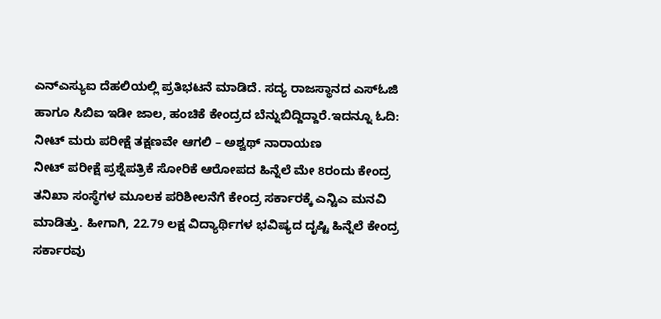ಎನ್ಎಸ್ಯುಐ ದೆಹಲಿಯಲ್ಲಿ ಪ್ರತಿಭಟನೆ ಮಾಡಿದೆ. ಸದ್ಯ ರಾಜಸ್ಥಾನದ ಎಸ್ಓಜಿ ಹಾಗೂ ಸಿಬಿಐ ಇಡೀ ಜಾಲ, ಹಂಚಿಕೆ ಕೇಂದ್ರದ ಬೆನ್ನುಬಿದ್ದಿದ್ದಾರೆ.ಇದನ್ನೂ ಓದಿ: ನೀಟ್ ಮರು ಪರೀಕ್ಷೆ ತಕ್ಷಣವೇ ಆಗಲಿ – ಅಶ್ವಥ್ ನಾರಾಯಣ
ನೀಟ್ ಪರೀಕ್ಷೆ ಪ್ರಶ್ನೆಪತ್ರಿಕೆ ಸೋರಿಕೆ ಆರೋಪದ ಹಿನ್ನೆಲೆ ಮೇ 8ರಂದು ಕೇಂದ್ರ ತನಿಖಾ ಸಂಸ್ಥೆಗಳ ಮೂಲಕ ಪರಿಶೀಲನೆಗೆ ಕೇಂದ್ರ ಸರ್ಕಾರಕ್ಕೆ ಎನ್ಟಿಎ ಮನವಿ ಮಾಡಿತ್ತು. ಹೀಗಾಗಿ, 22.79 ಲಕ್ಷ ವಿದ್ಯಾರ್ಥಿಗಳ ಭವಿಷ್ಯದ ದೃಷ್ಟಿ ಹಿನ್ನೆಲೆ ಕೇಂದ್ರ ಸರ್ಕಾರವು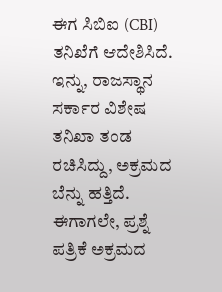ಈಗ ಸಿಬಿಐ (CBI) ತನಿಖೆಗೆ ಆದೇಶಿಸಿದೆ. ಇನ್ನು, ರಾಜಸ್ಥಾನ ಸರ್ಕಾರ ವಿಶೇಷ ತನಿಖಾ ತಂಡ ರಚಿಸಿದ್ದು, ಅಕ್ರಮದ ಬೆನ್ನು ಹತ್ತಿದೆ. ಈಗಾಗಲೇ, ಪ್ರಶ್ನೆ ಪತ್ರಿಕೆ ಅಕ್ರಮದ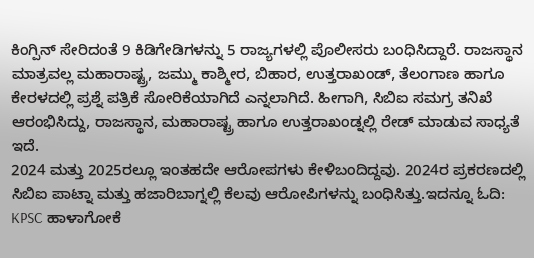ಕಿಂಗ್ಪಿನ್ ಸೇರಿದಂತೆ 9 ಕಿಡಿಗೇಡಿಗಳನ್ನು 5 ರಾಜ್ಯಗಳಲ್ಲಿ ಪೊಲೀಸರು ಬಂಧಿಸಿದ್ದಾರೆ. ರಾಜಸ್ಥಾನ ಮಾತ್ರವಲ್ಲ ಮಹಾರಾಷ್ಟ್ರ, ಜಮ್ಮು ಕಾಶ್ಮೀರ, ಬಿಹಾರ, ಉತ್ತರಾಖಂಡ್, ತೆಲಂಗಾಣ ಹಾಗೂ ಕೇರಳದಲ್ಲಿ ಪ್ರಶ್ನೆ ಪತ್ರಿಕೆ ಸೋರಿಕೆಯಾಗಿದೆ ಎನ್ನಲಾಗಿದೆ. ಹೀಗಾಗಿ, ಸಿಬಿಐ ಸಮಗ್ರ ತನಿಖೆ ಆರಂಭಿಸಿದ್ದು, ರಾಜಸ್ಥಾನ, ಮಹಾರಾಷ್ಟ್ರ ಹಾಗೂ ಉತ್ತರಾಖಂಡ್ನಲ್ಲಿ ರೇಡ್ ಮಾಡುವ ಸಾಧ್ಯತೆ ಇದೆ.
2024 ಮತ್ತು 2025ರಲ್ಲೂ ಇಂತಹದೇ ಆರೋಪಗಳು ಕೇಳಿಬಂದಿದ್ದವು. 2024ರ ಪ್ರಕರಣದಲ್ಲಿ ಸಿಬಿಐ ಪಾಟ್ನಾ ಮತ್ತು ಹಜಾರಿಬಾಗ್ನಲ್ಲಿ ಕೆಲವು ಆರೋಪಿಗಳನ್ನು ಬಂಧಿಸಿತ್ತು.ಇದನ್ನೂ ಓದಿ: KPSC ಹಾಳಾಗೋಕೆ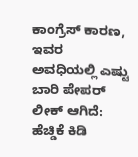ಕಾಂಗ್ರೆಸ್ ಕಾರಣ, ಇವರ ಅವಧಿಯಲ್ಲಿ ಎಷ್ಟು ಬಾರಿ ಪೇಪರ್ ಲೀಕ್ ಆಗಿದೆ: ಹೆಚ್ಡಿಕೆ ಕಿಡಿ